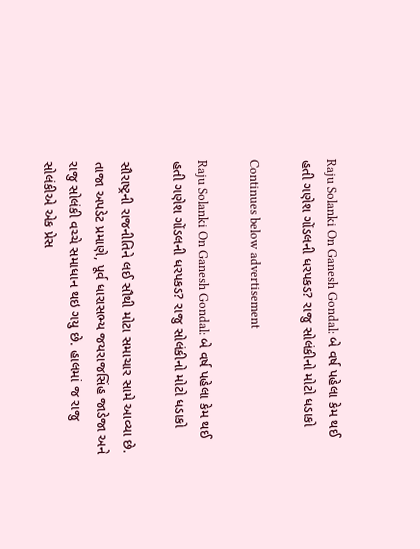Raju Solanki On Ganesh Gondal: બે વર્ષ પહેલા કેમ થઈ હતી ગણેશ ગોંડલની ધરપકડ? રાજુ સોલંકીનો મોટો ધડાકો

Continues below advertisement

Raju Solanki On Ganesh Gondal: બે વર્ષ પહેલા કેમ થઈ હતી ગણેશ ગોંડલની ધરપકડ? રાજુ સોલંકીનો મોટો ધડાકો

સૌરાષ્ટ્રની રાજનીતિને લઈ સૌથી મોટા સમાચાર સામે આવ્યા છે. તાજા અપડેટ પ્રમાણે, પૂર્વ ધારાસભ્ય જયરાજસિંહ જાડેજા અને રાજુ સોલંકી વચ્ચે સમાધાન થઇ ગયુ છે. હાલમાં જ રાજુ સોલંકીએ એક પ્રેસ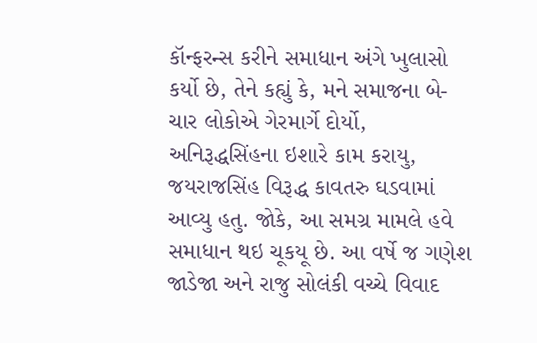કૉન્ફરન્સ કરીને સમાધાન અંગે ખુલાસો કર્યો છે, તેને કહ્યું કે, મને સમાજના બે-ચાર લોકોએ ગેરમાર્ગે દોર્યો, અનિરૂદ્ધસિંહના ઇશારે કામ કરાયુ, જયરાજસિંહ વિરૂદ્ધ કાવતરુ ઘડવામાં આવ્યુ હતુ. જોકે, આ સમગ્ર મામલે હવે સમાધાન થઇ ચૂકયૂ છે. આ વર્ષે જ ગણેશ જાડેજા અને રાજુ સોલંકી વચ્ચે વિવાદ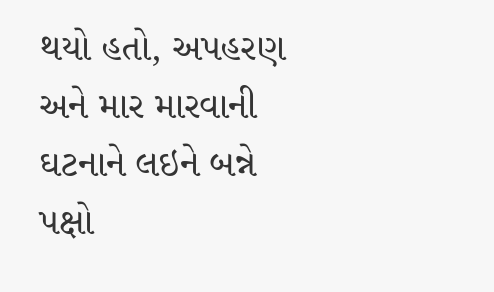થયો હતો, અપહરણ અને માર મારવાની ઘટનાને લઇને બન્ને પક્ષો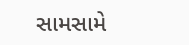સામસામે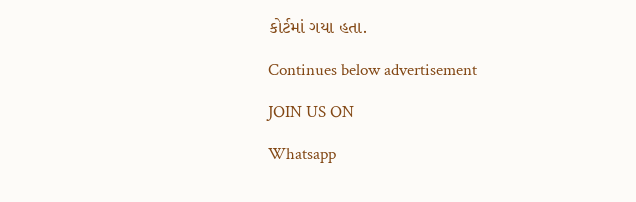કોર્ટમાં ગયા હતા.

Continues below advertisement

JOIN US ON

Whatsapp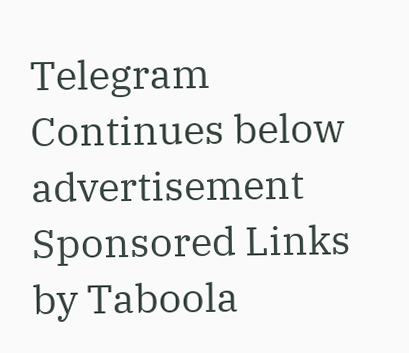Telegram
Continues below advertisement
Sponsored Links by Taboola